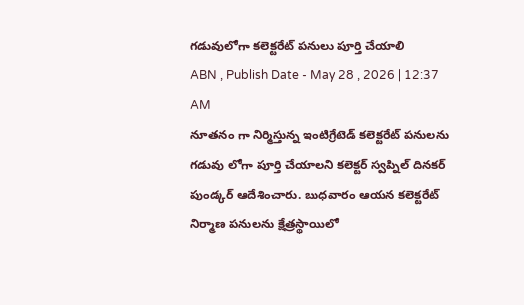గడువులోగా కలెక్టరేట్ పనులు పూర్తి చేయాలి
ABN , Publish Date - May 28 , 2026 | 12:37 AM
నూతనం గా నిర్మిస్తున్న ఇంటిగ్రేటెడ్ కలెక్టరేట్ పనులను గడువు లోగా పూర్తి చేయాలని కలెక్టర్ స్వప్నిల్ దినకర్ పుండ్కర్ ఆదేశించారు. బుధవారం ఆయన కలెక్టరేట్ నిర్మాణ పనులను క్షేత్రస్థాయిలో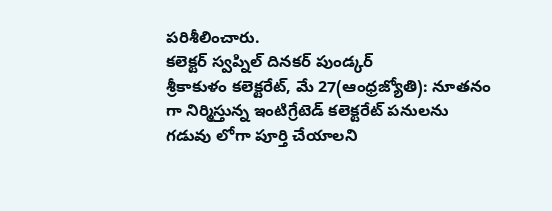పరిశీలించారు.
కలెక్టర్ స్వప్నిల్ దినకర్ పుండ్కర్
శ్రీకాకుళం కలెక్టరేట్, మే 27(ఆంధ్రజ్యోతి): నూతనం గా నిర్మిస్తున్న ఇంటిగ్రేటెడ్ కలెక్టరేట్ పనులను గడువు లోగా పూర్తి చేయాలని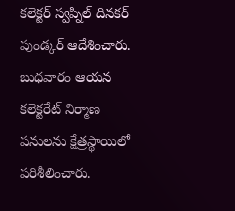కలెక్టర్ స్వప్నిల్ దినకర్ పుండ్కర్ ఆదేశించారు. బుధవారం ఆయన కలెక్టరేట్ నిర్మాణ పనులను క్షేత్రస్థాయిలో పరిశీలించారు.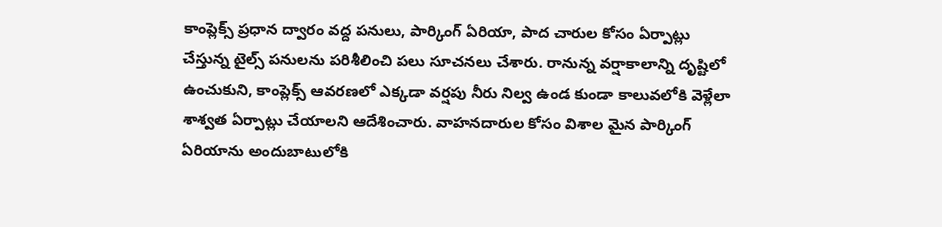కాంప్లెక్స్ ప్రధాన ద్వారం వద్ద పనులు, పార్కింగ్ ఏరియా, పాద చారుల కోసం ఏర్పాట్లు చేస్తున్న టైల్స్ పనులను పరిశీలించి పలు సూచనలు చేశారు. రానున్న వర్షాకాలాన్ని దృష్టిలో ఉంచుకుని, కాంప్లెక్స్ ఆవరణలో ఎక్కడా వర్షపు నీరు నిల్వ ఉండ కుండా కాలువలోకి వెళ్లేలా శాశ్వత ఏర్పాట్లు చేయాలని ఆదేశించారు. వాహనదారుల కోసం విశాల మైన పార్కింగ్ ఏరియాను అందుబాటులోకి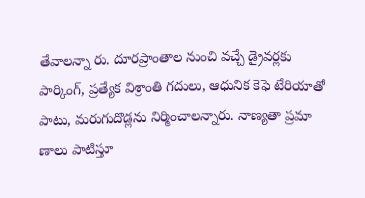తేవాలన్నా రు. దూరప్రాంతాల నుంచి వచ్చే డ్రైవర్లకు పార్కింగ్, ప్రత్యేక విశ్రాంతి గదులు, ఆధునిక కెఫె టేరియాతో పాటు, మరుగుదొడ్లను నిర్మించాలన్నారు. నాణ్యతా ప్రమా ణాలు పాటిస్తూ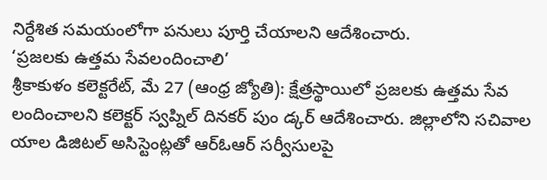నిర్దేశిత సమయంలోగా పనులు పూర్తి చేయాలని ఆదేశించారు.
‘ప్రజలకు ఉత్తమ సేవలందించాలి’
శ్రీకాకుళం కలెక్టరేట్, మే 27 (ఆంధ్ర జ్యోతి): క్షేత్రస్థాయిలో ప్రజలకు ఉత్తమ సేవ లందించాలని కలెక్టర్ స్వప్నిల్ దినకర్ పుం డ్కర్ ఆదేశించారు. జిల్లాలోని సచివాల యాల డిజిటల్ అసిస్టెంట్లతో ఆర్ఓఆర్ సర్వీసులపై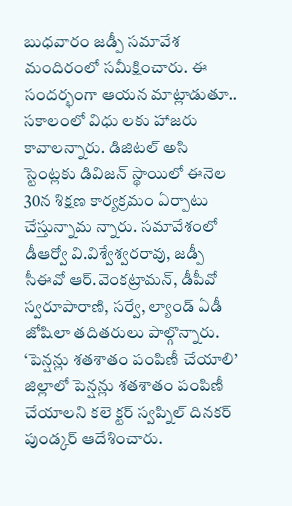బుధవారం జడ్పీ సమావేశ మందిరంలో సమీక్షించారు. ఈ సందర్భంగా ఆయన మాట్లాడుతూ.. సకాలంలో విధు లకు హాజరు కావాలన్నారు. డిజిటల్ అసి స్టెంట్లకు డివిజన్ స్థాయిలో ఈనెల 30న శిక్షణ కార్యక్రమం ఏర్పాటు చేస్తున్నామ న్నారు. సమావేశంలో డీఆర్వో వి.విశ్వేశ్వరరావు, జడ్పీ సీఈవో ఆర్.వెంకట్రామన్, డీపీవో స్వరూపారాణి, సర్వే, ల్యాండ్ ఏడీ జోషిలా తదితరులు పాల్గొన్నారు.
‘పెన్షన్లు శతశాతం పంపిణీ చేయాలి’
జిల్లాలో పెన్షన్లు శతశాతం పంపిణీ చేయాలని కలె క్టర్ స్వప్నిల్ దినకర్ పుండ్కర్ ఆదేశించారు.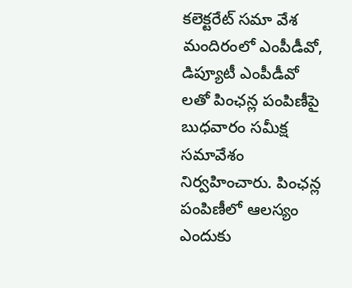కలెక్టరేట్ సమా వేశ మందిరంలో ఎంపీడీవో, డిప్యూటీ ఎంపీడీవో లతో పింఛన్ల పంపిణీపై బుధవారం సమీక్ష సమావేశం నిర్వహించారు. పింఛన్ల పంపిణీలో ఆలస్యం ఎందుకు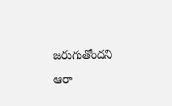జరుగుతోందని ఆరా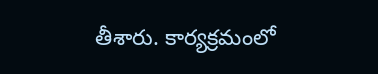తీశారు. కార్యక్రమంలో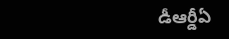డీఆర్డీఏ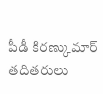పీడీ కిరణ్కుమార్ తదితరులు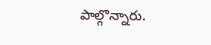పాల్గొన్నారు.